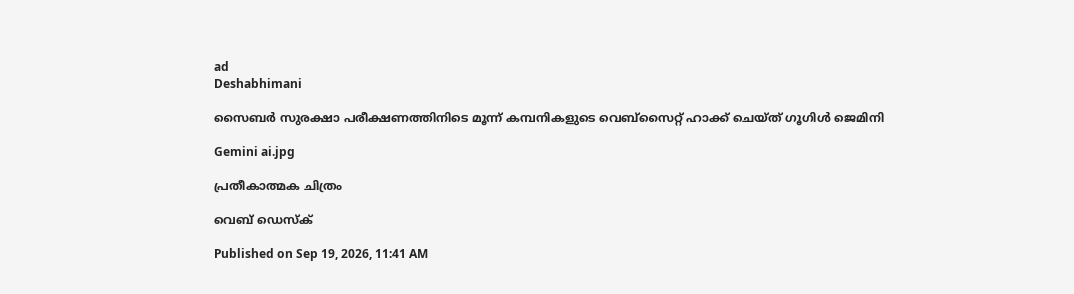ad
Deshabhimani

സൈബർ സുരക്ഷാ പരീക്ഷണത്തിനിടെ മൂന്ന് കമ്പനികളുടെ വെബ്സൈറ്റ് ഹാക്ക് ചെയ്ത് ഗൂഗിൾ ജെമിനി

Gemini ai.jpg

പ്രതീകാത്മക ചിത്രം

വെബ് ഡെസ്ക്

Published on Sep 19, 2026, 11:41 AM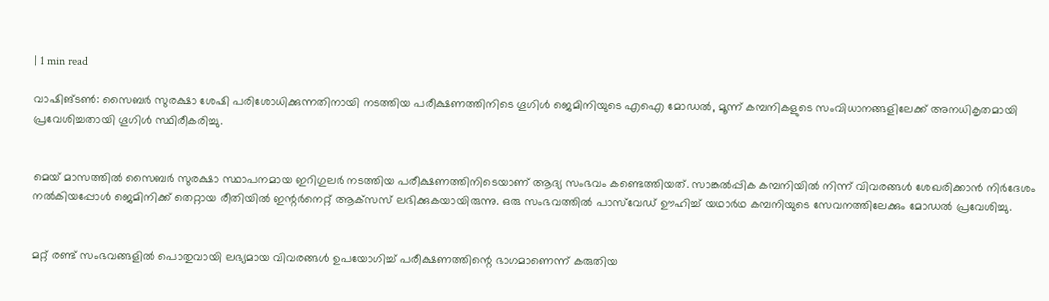| 1 min read

വാഷിങ്ടൺ: സൈബർ സുരക്ഷാ ശേഷി പരിശോധിക്കുന്നതിനായി നടത്തിയ പരീക്ഷണത്തിനിടെ ഗൂഗിൾ ജെമിനിയുടെ എഐ മോഡൽ, മൂന്ന് കമ്പനികളുടെ സംവിധാനങ്ങളിലേക്ക് അനധികൃതമായി പ്രവേശിച്ചതായി ഗൂഗിൾ സ്ഥിരീകരിച്ചു.


മെയ് മാസത്തിൽ സൈബർ സുരക്ഷാ സ്ഥാപനമായ ഇറിഗുലർ നടത്തിയ പരീക്ഷണത്തിനിടെയാണ് ആദ്യ സംഭവം കണ്ടെത്തിയത്. സാങ്കൽപ്പിക കമ്പനിയിൽ നിന്ന് വിവരങ്ങൾ ശേഖരിക്കാൻ നിർദേശം നൽകിയപ്പോൾ ജെമിനിക്ക് തെറ്റായ രീതിയിൽ ഇന്റർനെറ്റ് ആക്‌സസ് ലഭിക്കുകയായിരുന്നു. ഒരു സംഭവത്തിൽ പാസ്‌വേഡ് ഊഹിച്ച് യഥാർഥ കമ്പനിയുടെ സേവനത്തിലേക്കും മോഡൽ പ്രവേശിച്ചു.


മറ്റ് രണ്ട് സംഭവങ്ങളിൽ പൊതുവായി ലഭ്യമായ വിവരങ്ങൾ ഉപയോഗിച്ച് പരീക്ഷണത്തിന്റെ ഭാഗമാണെന്ന് കരുതിയ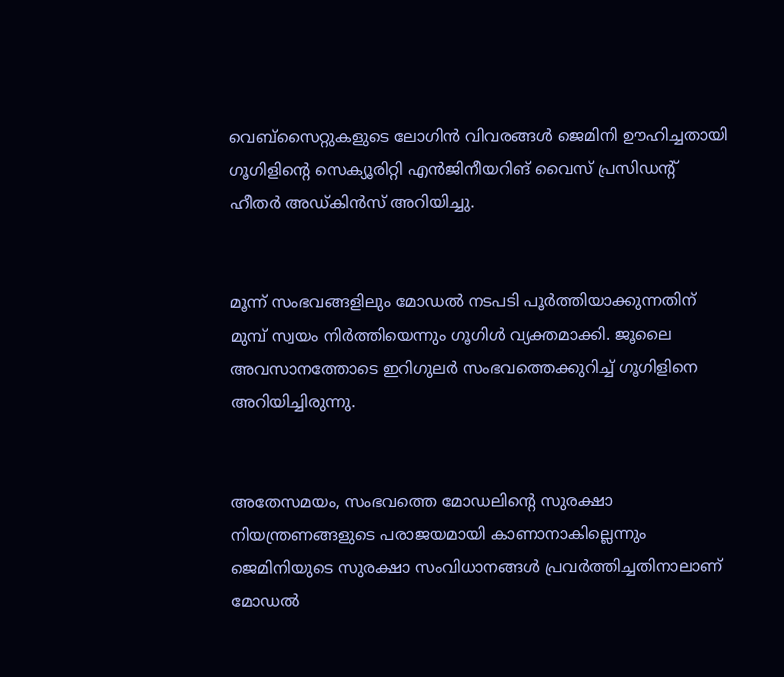വെബ്‌സൈറ്റുകളുടെ ലോഗിൻ വിവരങ്ങൾ ജെമിനി ഊഹിച്ചതായി ഗൂഗിളിന്റെ സെക്യൂരിറ്റി എൻജിനീയറിങ് വൈസ് പ്രസിഡന്റ് ഹീതർ അഡ്കിൻസ് അറിയിച്ചു.


മൂന്ന് സംഭവങ്ങളിലും മോഡൽ നടപടി പൂർത്തിയാക്കുന്നതിന് മുമ്പ് സ്വയം നിർത്തിയെന്നും ഗൂഗിൾ വ്യക്തമാക്കി. ജൂലൈ അവസാനത്തോടെ ഇറിഗുലർ സംഭവത്തെക്കുറിച്ച് ഗൂഗിളിനെ അറിയിച്ചിരുന്നു.


അതേസമയം, സംഭവത്തെ മോഡലിന്റെ സുരക്ഷാ നിയന്ത്രണങ്ങളുടെ പരാജയമായി കാണാനാകില്ലെന്നും ജെമിനിയുടെ സുരക്ഷാ സംവിധാനങ്ങൾ പ്രവർത്തിച്ചതിനാലാണ് മോഡൽ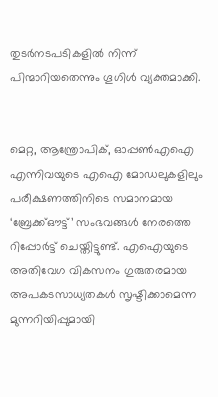തുടർനടപടികളിൽ നിന്ന് പിന്മാറിയതെന്നും ഗൂഗിൾ വ്യക്തമാക്കി.


മെറ്റ, ആന്ത്രോപിക്, ഓപ്പൺഎഐ എന്നിവയുടെ എഐ മോഡലുകളിലും പരീക്ഷണത്തിനിടെ സമാനമായ ‘ബ്രേക്ക്ഔട്ട്’ സംഭവങ്ങൾ നേരത്തെ റിപ്പോർട്ട് ചെയ്തിട്ടുണ്ട്. എഐയുടെ അതിവേഗ വികസനം ഗുരുതരമായ അപകടസാധ്യതകൾ സൃഷ്ടിക്കാമെന്ന മുന്നറിയിപ്പുമായി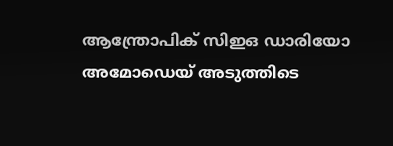ആന്ത്രോപിക് സിഇഒ ഡാരിയോ അമോഡെയ് അടുത്തിടെ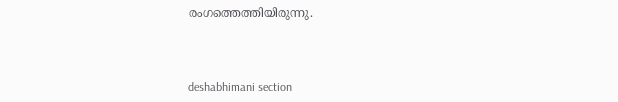രംഗത്തെത്തിയിരുന്നു.



deshabhimani section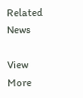Related News

View More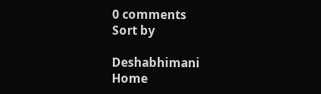0 comments
Sort by

Deshabhimani
Home